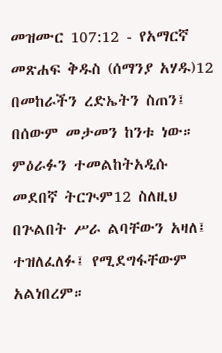መዝሙር 107:12 - የአማርኛ መጽሐፍ ቅዱስ (ሰማንያ አሃዱ)12 በመከራችን ረድኤትን ስጠን፤ በሰውም መታመን ከንቱ ነው። ምዕራፉን ተመልከትአዲሱ መደበኛ ትርጒም12 ስለዚህ በጕልበት ሥራ ልባቸውን አዛለ፤ ተዝለፈለፉ፤ የሚደግፋቸውም አልነበረም።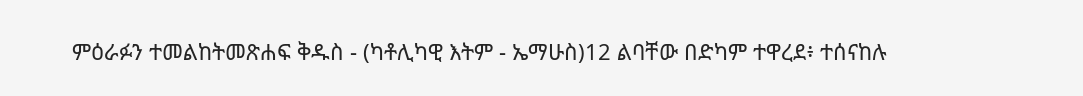ምዕራፉን ተመልከትመጽሐፍ ቅዱስ - (ካቶሊካዊ እትም - ኤማሁስ)12 ልባቸው በድካም ተዋረደ፥ ተሰናከሉ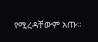የሚረዳቸውም አጡ።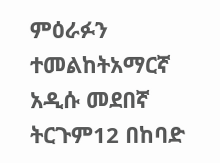ምዕራፉን ተመልከትአማርኛ አዲሱ መደበኛ ትርጉም12 በከባድ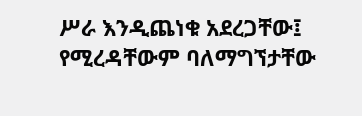ሥራ እንዲጨነቁ አደረጋቸው፤ የሚረዳቸውም ባለማግኘታቸው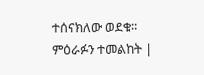ተሰናክለው ወደቁ። ምዕራፉን ተመልከት |